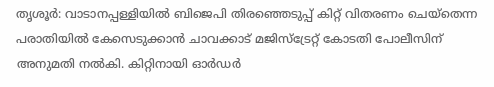തൃശൂർ: വാടാനപ്പള്ളിയിൽ ബിജെപി തിരഞ്ഞെടുപ്പ് കിറ്റ് വിതരണം ചെയ്തെന്ന പരാതിയിൽ കേസെടുക്കാൻ ചാവക്കാട് മജിസ്ട്രേറ്റ് കോടതി പോലീസിന് അനുമതി നൽകി. കിറ്റിനായി ഓർഡർ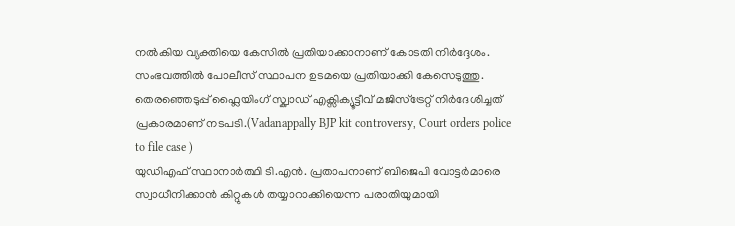നൽകിയ വ്യക്തിയെ കേസിൽ പ്രതിയാക്കാനാണ് കോടതി നിർദ്ദേശം. സംഭവത്തിൽ പോലീസ് സ്ഥാപന ഉടമയെ പ്രതിയാക്കി കേസെടുത്തു. തെരഞ്ഞെടുപ്പ് ഫ്ലൈയിംഗ് സ്ക്വാഡ് എക്സിക്യൂട്ടീവ് മജിസ്ട്രേറ്റ് നിർദേശിച്ചത് പ്രകാരമാണ് നടപടി.(Vadanappally BJP kit controversy, Court orders police to file case )
യുഡിഎഫ് സ്ഥാനാർത്ഥി ടി.എൻ. പ്രതാപനാണ് ബിജെപി വോട്ടർമാരെ സ്വാധീനിക്കാൻ കിറ്റുകൾ തയ്യാറാക്കിയെന്ന പരാതിയുമായി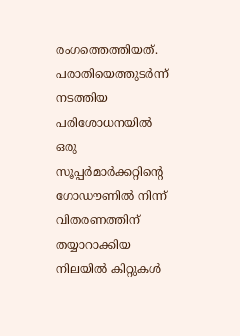രംഗത്തെത്തിയത്. പരാതിയെത്തുടർന്ന് നടത്തിയ പരിശോധനയിൽ ഒരു സൂപ്പർമാർക്കറ്റിന്റെ ഗോഡൗണിൽ നിന്ന് വിതരണത്തിന് തയ്യാറാക്കിയ നിലയിൽ കിറ്റുകൾ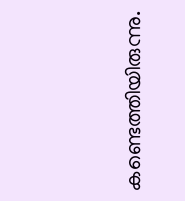കണ്ടെത്തിയിരുന്നു.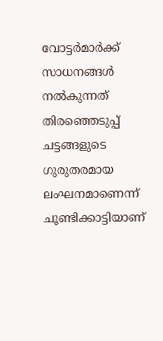വോട്ടർമാർക്ക് സാധനങ്ങൾ നൽകുന്നത് തിരഞ്ഞെടുപ്പ് ചട്ടങ്ങളുടെ ഗുരുതരമായ ലംഘനമാണെന്ന് ചൂണ്ടിക്കാട്ടിയാണ്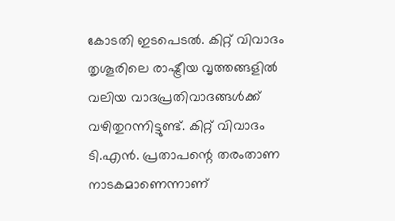കോടതി ഇടപെടൽ. കിറ്റ് വിവാദം തൃശൂരിലെ രാഷ്ട്രീയ വൃത്തങ്ങളിൽ വലിയ വാദപ്രതിവാദങ്ങൾക്ക് വഴിതുറന്നിട്ടുണ്ട്. കിറ്റ് വിവാദം ടി.എൻ. പ്രതാപന്റെ തരംതാണ നാടകമാണെന്നാണ്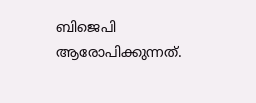ബിജെപി ആരോപിക്കുന്നത്.